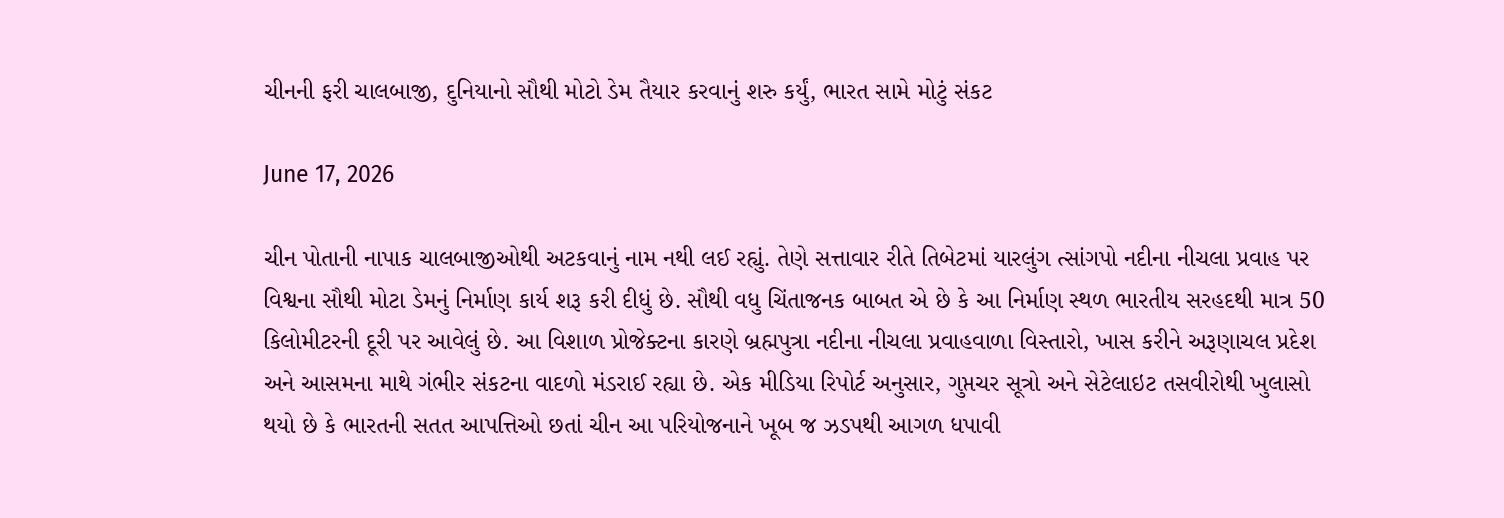ચીનની ફરી ચાલબાજી, દુનિયાનો સૌથી મોટો ડેમ તૈયાર કરવાનું શરુ કર્યું, ભારત સામે મોટું સંકટ

June 17, 2026

ચીન પોતાની નાપાક ચાલબાજીઓથી અટકવાનું નામ નથી લઈ રહ્યું. તેણે સત્તાવાર રીતે તિબેટમાં યારલુંગ ત્સાંગપો નદીના નીચલા પ્રવાહ પર વિશ્વના સૌથી મોટા ડેમનું નિર્માણ કાર્ય શરૂ કરી દીધું છે. સૌથી વધુ ચિંતાજનક બાબત એ છે કે આ નિર્માણ સ્થળ ભારતીય સરહદથી માત્ર 50 કિલોમીટરની દૂરી પર આવેલું છે. આ વિશાળ પ્રોજેક્ટના કારણે બ્રહ્મપુત્રા નદીના નીચલા પ્રવાહવાળા વિસ્તારો, ખાસ કરીને અરૂણાચલ પ્રદેશ અને આસમના માથે ગંભીર સંકટના વાદળો મંડરાઈ રહ્યા છે. એક મીડિયા રિપોર્ટ અનુસાર, ગુપ્તચર સૂત્રો અને સેટેલાઇટ તસવીરોથી ખુલાસો થયો છે કે ભારતની સતત આપત્તિઓ છતાં ચીન આ પરિયોજનાને ખૂબ જ ઝડપથી આગળ ધપાવી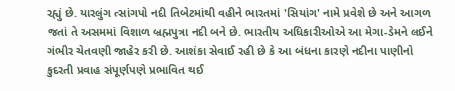રહ્યું છે. યારલુંગ ત્સાંગપો નદી તિબેટમાંથી વહીને ભારતમાં 'સિયાંગ' નામે પ્રવેશે છે અને આગળ જતાં તે અસમમાં વિશાળ બ્રહ્મપુત્રા નદી બને છે. ભારતીય અધિકારીઓએ આ મેગા-ડેમને લઈને ગંભીર ચેતવણી જાહેર કરી છે. આશંકા સેવાઈ રહી છે કે આ બંધના કારણે નદીના પાણીનો કુદરતી પ્રવાહ સંપૂર્ણપણે પ્રભાવિત થઈ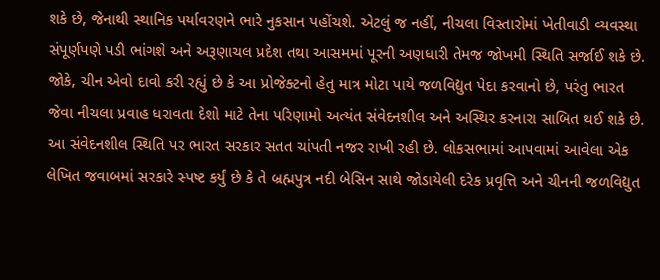શકે છે, જેનાથી સ્થાનિક પર્યાવરણને ભારે નુકસાન પહોંચશે. એટલું જ નહીં, નીચલા વિસ્તારોમાં ખેતીવાડી વ્યવસ્થા સંપૂર્ણપણે પડી ભાંગશે અને અરૂણાચલ પ્રદેશ તથા આસમમાં પૂરની અણધારી તેમજ જોખમી સ્થિતિ સર્જાઈ શકે છે. જોકે, ચીન એવો દાવો કરી રહ્યું છે કે આ પ્રોજેક્ટનો હેતુ માત્ર મોટા પાયે જળવિદ્યુત પેદા કરવાનો છે, પરંતુ ભારત જેવા નીચલા પ્રવાહ ધરાવતા દેશો માટે તેના પરિણામો અત્યંત સંવેદનશીલ અને અસ્થિર કરનારા સાબિત થઈ શકે છે. આ સંવેદનશીલ સ્થિતિ પર ભારત સરકાર સતત ચાંપતી નજર રાખી રહી છે. લોકસભામાં આપવામાં આવેલા એક લેખિત જવાબમાં સરકારે સ્પષ્ટ કર્યું છે કે તે બ્રહ્મપુત્ર નદી બેસિન સાથે જોડાયેલી દરેક પ્રવૃત્તિ અને ચીનની જળવિદ્યુત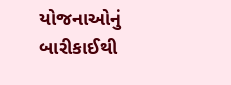યોજનાઓનું બારીકાઈથી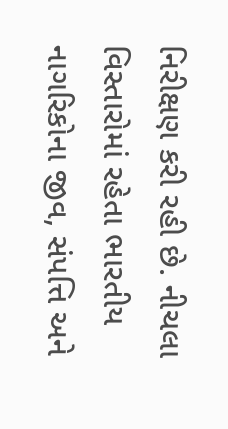નિરીક્ષણ કરી રહી છે. નીચલા વિસ્તારોમાં રહેતા ભારતીય નાગરિકોના જીવ, સંપત્તિ અને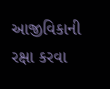આજીવિકાની રક્ષા કરવા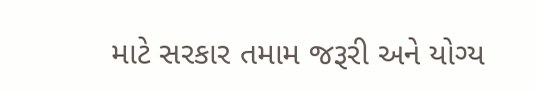માટે સરકાર તમામ જરૂરી અને યોગ્ય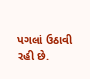પગલાં ઉઠાવી રહી છે.